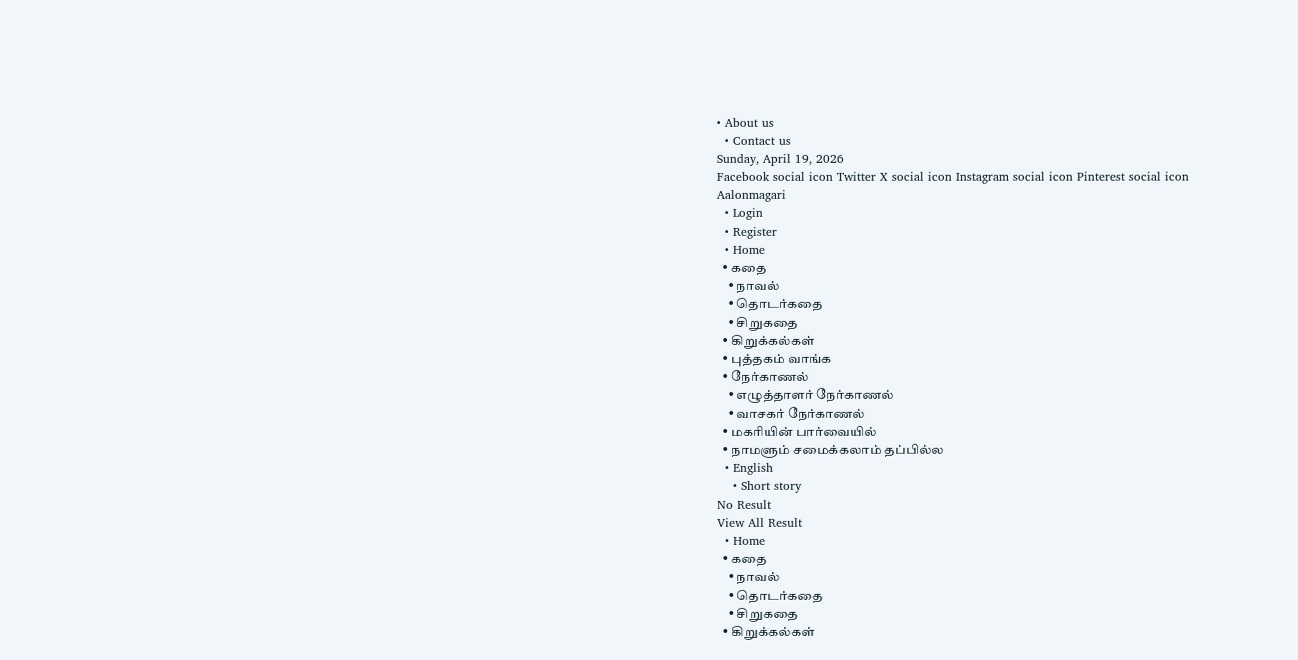• About us
  • Contact us
Sunday, April 19, 2026
Facebook social icon Twitter X social icon Instagram social icon Pinterest social icon
Aalonmagari
  • Login
  • Register
  • Home
  • கதை
    • நாவல்
    • தொடர்கதை
    • சிறுகதை
  • கிறுக்கல்கள்
  • புத்தகம் வாங்க
  • நேர்காணல்
    • எழுத்தாளர் நேர்காணல்
    • வாசகர் நேர்காணல்
  • மகரியின் பார்வையில்
  • நாமளும் சமைக்கலாம் தப்பில்ல
  • English
    • Short story
No Result
View All Result
  • Home
  • கதை
    • நாவல்
    • தொடர்கதை
    • சிறுகதை
  • கிறுக்கல்கள்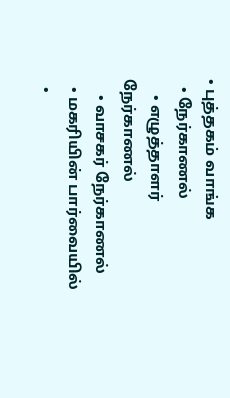• புத்தகம் வாங்க
  • நேர்காணல்
    • எழுத்தாளர் நேர்காணல்
    • வாசகர் நேர்காணல்
  • மகரியின் பார்வையில்
  •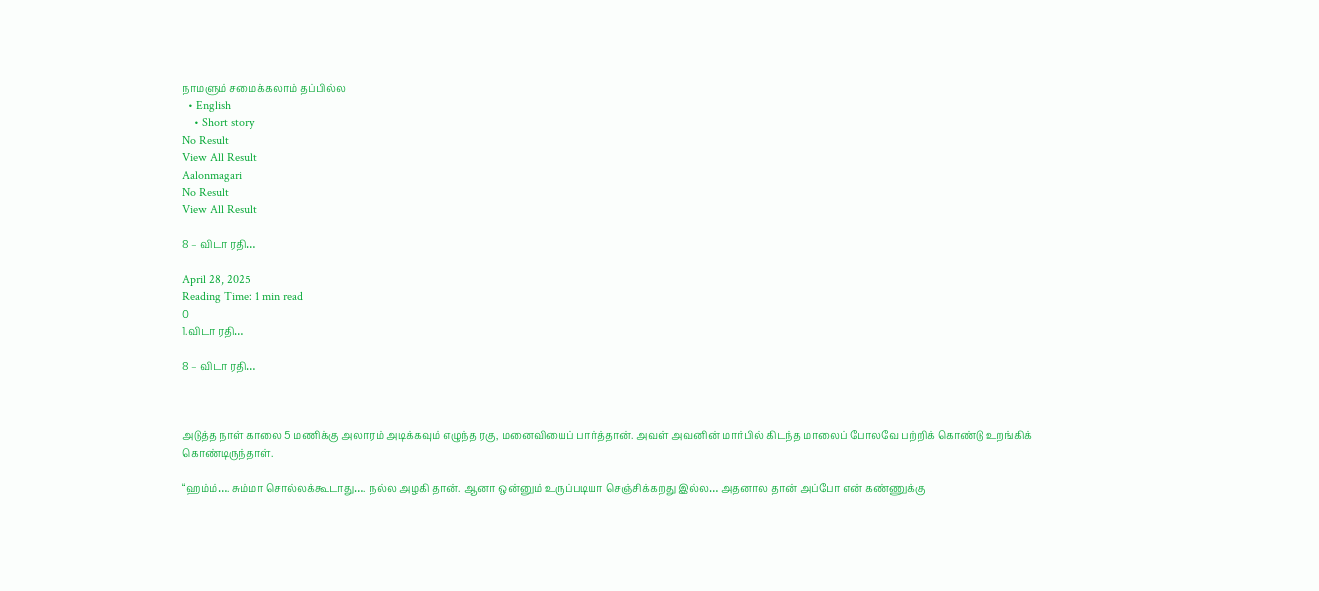நாமளும் சமைக்கலாம் தப்பில்ல
  • English
    • Short story
No Result
View All Result
Aalonmagari
No Result
View All Result

8 – விடா ரதி…

April 28, 2025
Reading Time: 1 min read
0
1.விடா ரதி…

8 – விடா ரதி…



அடுத்த நாள் காலை 5 மணிக்கு அலாரம் அடிக்கவும் எழுந்த ரகு, மனைவியைப் பார்த்தான். அவள் அவனின் மார்பில் கிடந்த மாலைப் போலவே பற்றிக் கொண்டு உறங்கிக் கொண்டிருந்தாள்.

“ஹம்ம்…. சும்மா சொல்லக்கூடாது…. நல்ல அழகி தான். ஆனா ஒன்னும் உருப்படியா செஞ்சிக்கறது இல்ல… அதனால தான் அப்போ என் கண்ணுக்கு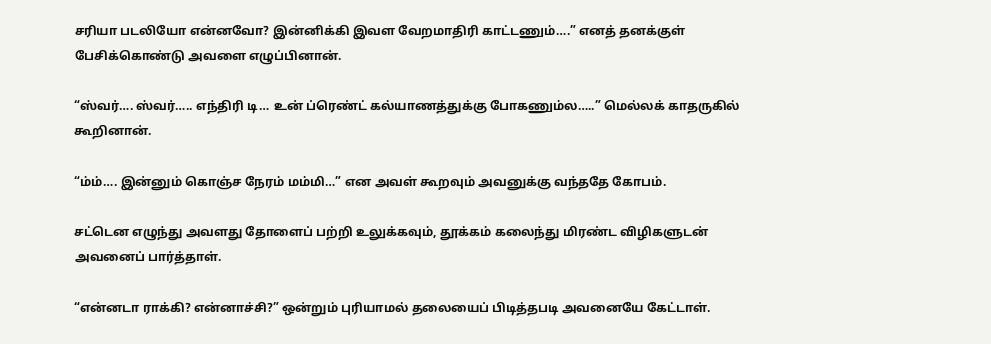சரியா படலியோ என்னவோ? இன்னிக்கி இவள வேறமாதிரி காட்டணும்….” எனத் தனக்குள் பேசிக்கொண்டு அவளை எழுப்பினான்.

“ஸ்வர்…. ஸ்வர்….. எந்திரி டி… உன் ப்ரெண்ட் கல்யாணத்துக்கு போகணும்ல…..” மெல்லக் காதருகில் கூறினான்.

“ம்ம்…. இன்னும் கொஞ்ச நேரம் மம்மி…” என அவள் கூறவும் அவனுக்கு வந்ததே கோபம்.

சட்டென எழுந்து அவளது தோளைப் பற்றி உலுக்கவும், தூக்கம் கலைந்து மிரண்ட விழிகளுடன் அவனைப் பார்த்தாள்.

“என்னடா ராக்கி? என்னாச்சி?” ஒன்றும் புரியாமல் தலையைப் பிடித்தபடி அவனையே கேட்டாள்.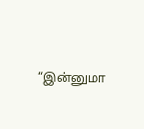“இன்னுமா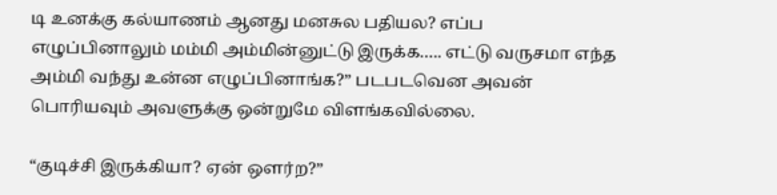டி உனக்கு கல்யாணம் ஆனது மனசுல பதியல? எப்ப எழுப்பினாலும் மம்மி அம்மின்னுட்டு இருக்க….. எட்டு வருசமா எந்த அம்மி வந்து உன்ன எழுப்பினாங்க?” படபடவென அவன் பொரியவும் அவளுக்கு ஒன்றுமே விளங்கவில்லை.

“குடிச்சி இருக்கியா? ஏன் ஒளர்ற?”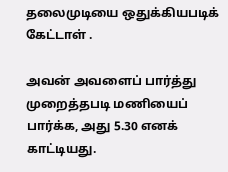தலைமுடியை ஒதுக்கியபடிக் கேட்டாள் .

அவன் அவளைப் பார்த்து முறைத்தபடி மணியைப் பார்க்க, அது 5.30 எனக் காட்டியது.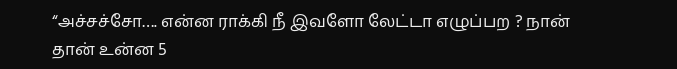“அச்சச்சோ…. என்ன ராக்கி நீ இவளோ லேட்டா எழுப்பற ? நான் தான் உன்ன 5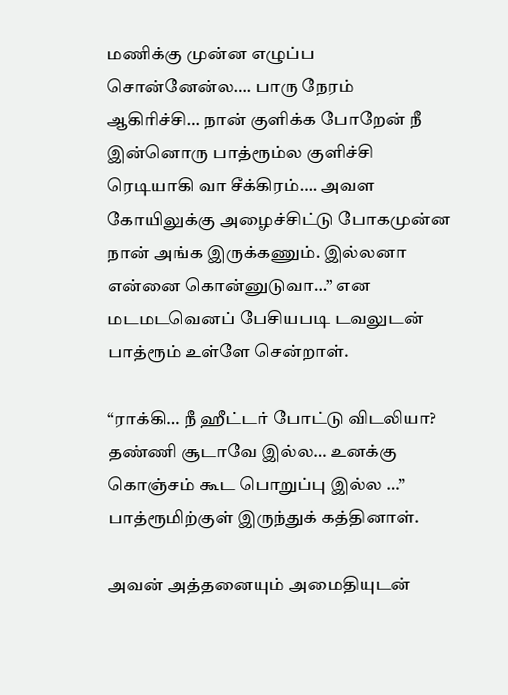மணிக்கு முன்ன எழுப்ப சொன்னேன்ல…. பாரு நேரம் ஆகிரிச்சி… நான் குளிக்க போறேன் நீ இன்னொரு பாத்ரூம்ல குளிச்சி ரெடியாகி வா சீக்கிரம்…. அவள கோயிலுக்கு அழைச்சிட்டு போகமுன்ன நான் அங்க இருக்கணும். இல்லனா என்னை கொன்னுடுவா…” என மடமடவெனப் பேசியபடி டவலுடன் பாத்ரூம் உள்ளே சென்றாள்.

“ராக்கி… நீ ஹீட்டர் போட்டு விடலியா? தண்ணி சூடாவே இல்ல… உனக்கு கொஞ்சம் கூட பொறுப்பு இல்ல …” பாத்ரூமிற்குள் இருந்துக் கத்தினாள்.

அவன் அத்தனையும் அமைதியுடன்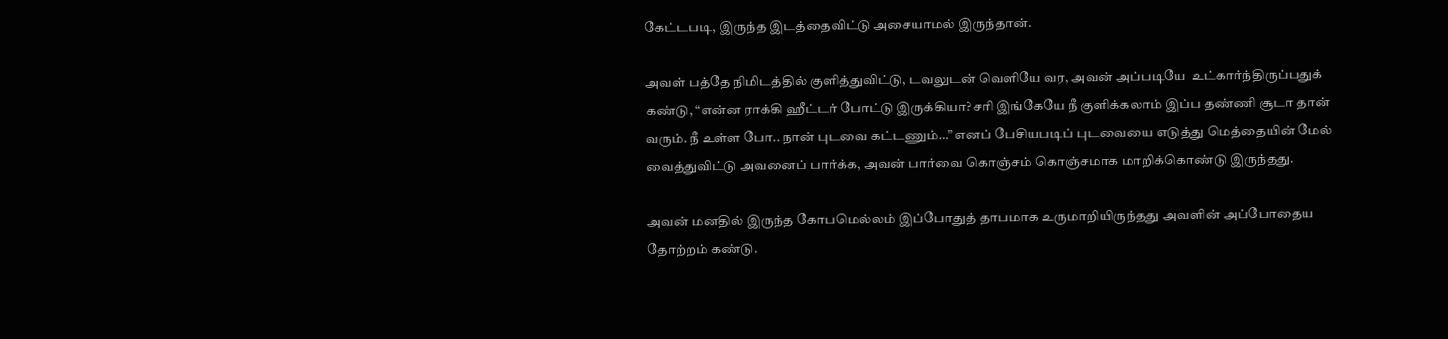கேட்டபடி, இருந்த இடத்தைவிட்டு அசையாமல் இருந்தான்.

அவள் பத்தே நிமிடத்தில் குளித்துவிட்டு, டவலுடன் வெளியே வர, அவன் அப்படியே  உட்கார்ந்திருப்பதுக் கண்டு, “என்ன ராக்கி ஹீட்டர் போட்டு இருக்கியா? சரி இங்கேயே நீ குளிக்கலாம் இப்ப தண்ணி சூடா தான் வரும். நீ உள்ள போ.. நான் புடவை கட்டணும்…” எனப் பேசியபடிப் புடவையை எடுத்து மெத்தையின் மேல் வைத்துவிட்டு அவனைப் பார்க்க, அவன் பார்வை கொஞ்சம் கொஞ்சமாக மாறிக்கொண்டு இருந்தது.

அவன் மனதில் இருந்த கோபமெல்லம் இப்போதுத் தாபமாக உருமாறியிருந்தது அவளின் அப்போதைய தோற்றம் கண்டு.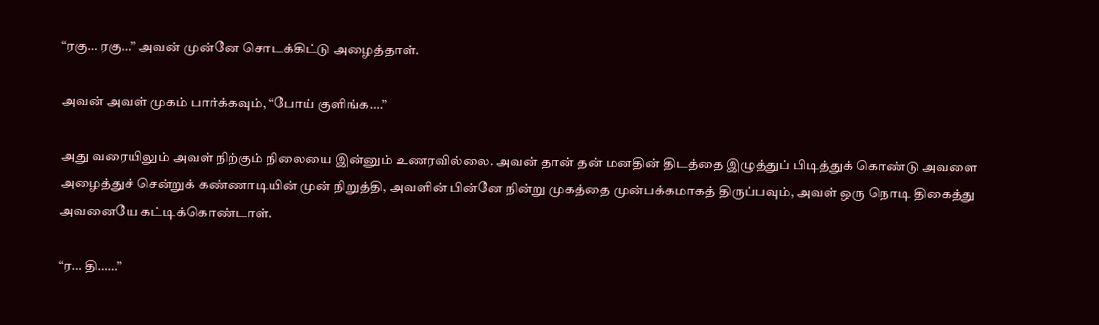“ரகு… ரகு…” அவன் முன்னே சொடக்கிட்டு அழைத்தாள்.

அவன் அவள் முகம் பார்க்கவும், “போய் குளிங்க….”

அது வரையிலும் அவள் நிற்கும் நிலையை இன்னும் உணரவில்லை. அவன் தான் தன் மனதின் திடத்தை இழுத்துப் பிடித்துக் கொண்டு அவளை அழைத்துச் சென்றுக் கண்ணாடியின் முன் நிறுத்தி, அவளின் பின்னே நின்று முகத்தை முன்பக்கமாகத் திருப்பவும், அவள் ஒரு நொடி திகைத்து அவனையே கட்டிக்கொண்டாள்.

“ர… தி……”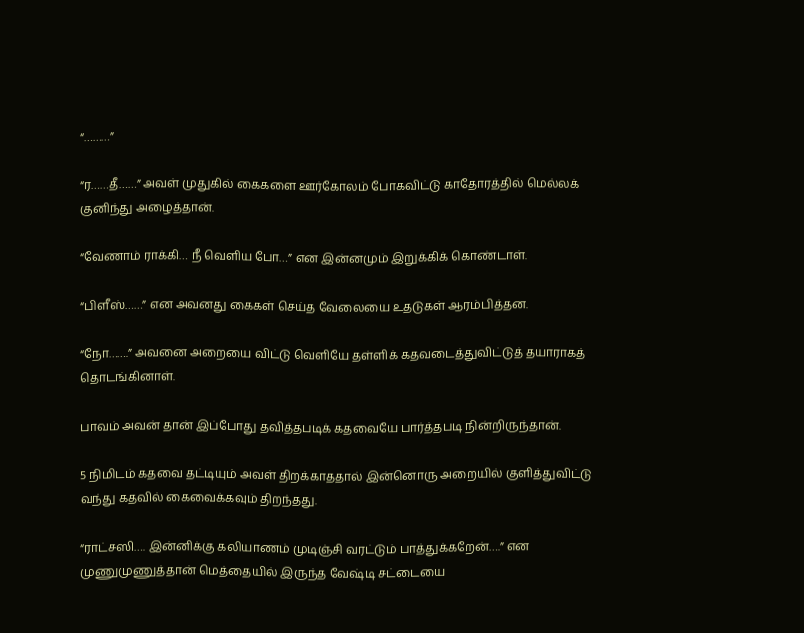“………”

“ர……தீ……” அவள் முதுகில் கைகளை ஊர்கோலம் போகவிட்டு காதோரத்தில் மெல்லக் குனிந்து அழைத்தான்.

“வேணாம் ராக்கி… நீ வெளிய போ…” என இன்னமும் இறுக்கிக் கொண்டாள்.

“பிளீஸ்……” என அவனது கைகள் செய்த வேலையை உதடுகள் ஆரம்பித்தன.

“நோ…….” அவனை அறையை விட்டு வெளியே தள்ளிக் கதவடைத்துவிட்டுத் தயாராகத் தொடங்கினாள்.

பாவம் அவன் தான் இப்போது தவித்தபடிக் கதவையே பார்த்தபடி நின்றிருந்தான்.

5 நிமிடம் கதவை தட்டியும் அவள் திறக்காததால் இன்னொரு அறையில் குளித்துவிட்டு வந்து கதவில் கைவைக்கவும் திறந்தது.

“ராட்சஸி…. இன்னிக்கு கலியாணம் முடிஞ்சி வரட்டும் பாத்துக்கறேன்….” என முணுமுணுத்தான் மெத்தையில் இருந்த வேஷ்டி சட்டையை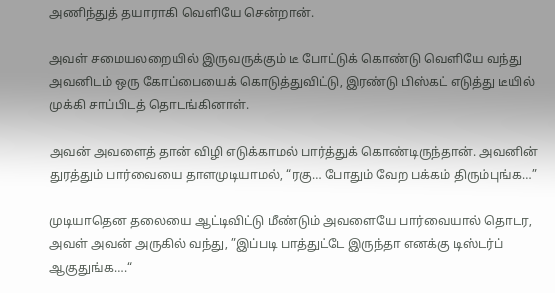அணிந்துத் தயாராகி வெளியே சென்றான்.

அவள் சமையலறையில் இருவருக்கும் டீ போட்டுக் கொண்டு வெளியே வந்து அவனிடம் ஒரு கோப்பையைக் கொடுத்துவிட்டு, இரண்டு பிஸ்கட் எடுத்து டீயில் முக்கி சாப்பிடத் தொடங்கினாள்.

அவன் அவளைத் தான் விழி எடுக்காமல் பார்த்துக் கொண்டிருந்தான். அவனின் துரத்தும் பார்வையை தாளமுடியாமல், “ரகு… போதும் வேற பக்கம் திரும்புங்க…”

முடியாதென தலையை ஆட்டிவிட்டு மீண்டும் அவளையே பார்வையால் தொடர, அவள் அவன் அருகில் வந்து, ”இப்படி பாத்துட்டே இருந்தா எனக்கு டிஸ்டர்ப் ஆகுதுங்க….“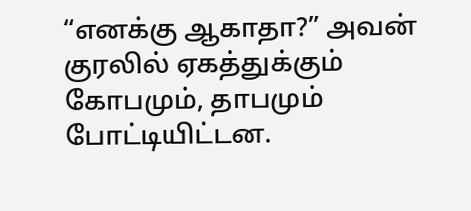“எனக்கு ஆகாதா?” அவன் குரலில் ஏகத்துக்கும் கோபமும், தாபமும் போட்டியிட்டன.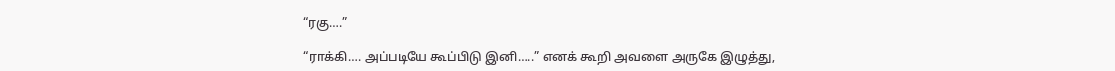“ரகு….”

“ராக்கி…. அப்படியே கூப்பிடு இனி…..” எனக் கூறி அவளை அருகே இழுத்து,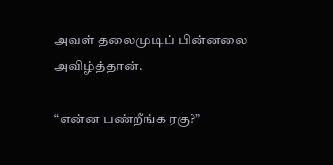அவள் தலைமுடிப் பின்னலை அவிழ்த்தான்.

“என்ன பண்றீங்க ரகு?”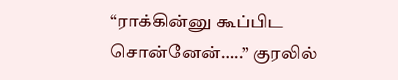“ராக்கின்னு கூப்பிட சொன்னேன்…..” குரலில்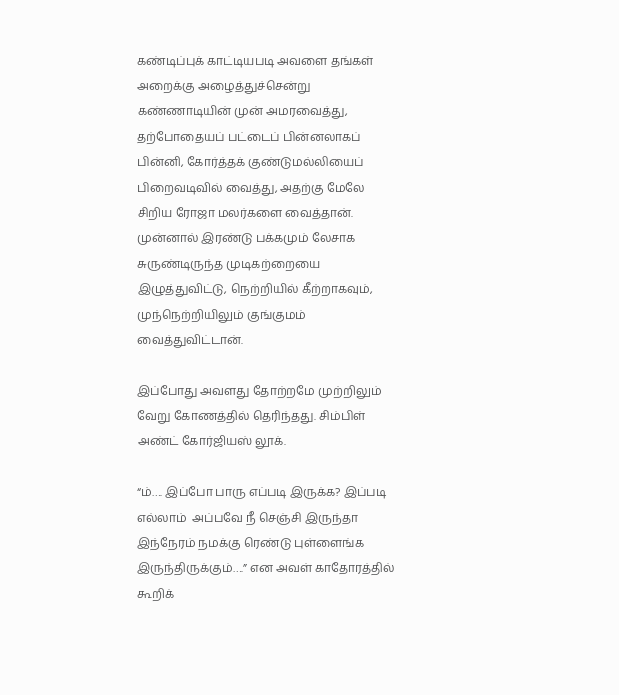கண்டிப்புக் காட்டியபடி அவளை தங்கள் அறைக்கு அழைத்துச்சென்று கண்ணாடியின் முன் அமரவைத்து, தற்போதையப் பட்டைப் பின்னலாகப் பின்னி, கோர்த்தக் குண்டுமல்லியைப் பிறைவடிவில் வைத்து, அதற்கு மேலே சிறிய ரோஜா மலர்களை வைத்தான். முன்னால் இரண்டு பக்கமும் லேசாக சுருண்டிருந்த முடிகற்றையை இழுத்துவிட்டு, நெற்றியில் கீற்றாகவும், முந்நெற்றியிலும் குங்குமம் வைத்துவிட்டான்.

இப்போது அவளது தோற்றமே முற்றிலும் வேறு கோணத்தில் தெரிந்தது. சிம்பிள் அண்ட் கோர்ஜியஸ் லூக்.

“ம்…. இப்போ பாரு எப்படி இருக்க? இப்படி எல்லாம்  அப்பவே நீ செஞ்சி இருந்தா இந்நேரம் நமக்கு ரெண்டு புள்ளைங்க இருந்திருக்கும்….” என அவள் காதோரத்தில் கூறிக்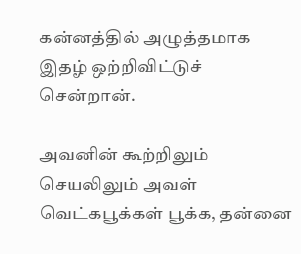கன்னத்தில் அழுத்தமாக இதழ் ஒற்றிவிட்டுச் சென்றான்.

அவனின் கூற்றிலும் செயலிலும் அவள் வெட்கபூக்கள் பூக்க, தன்னை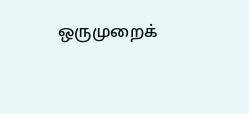ஒருமுறைக்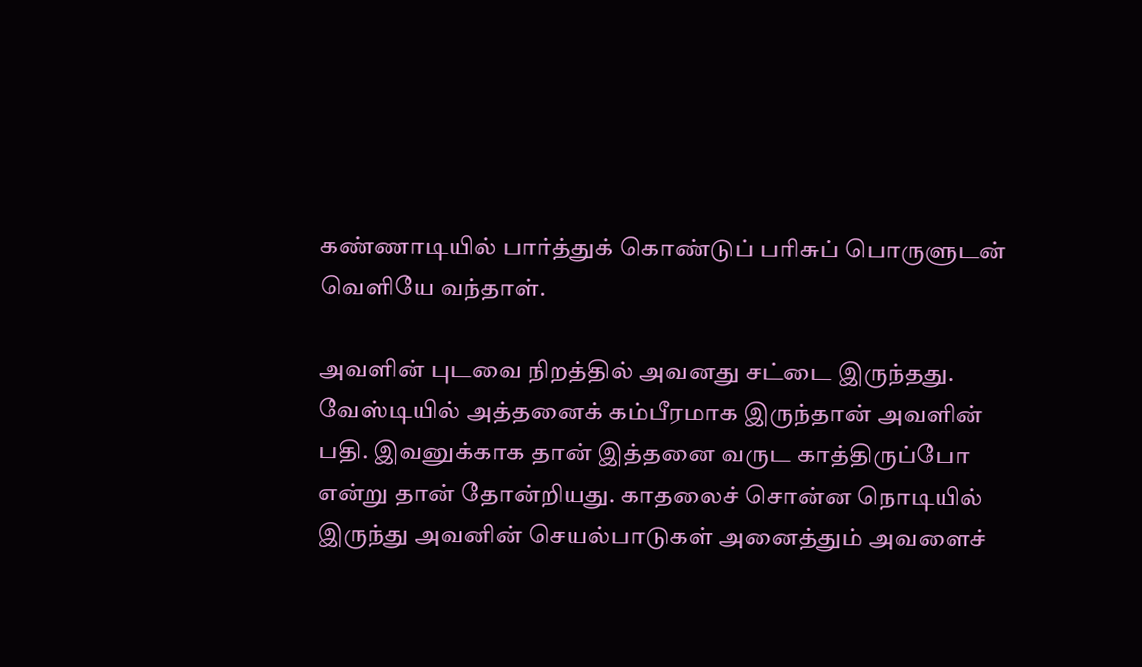கண்ணாடியில் பார்த்துக் கொண்டுப் பரிசுப் பொருளுடன் வெளியே வந்தாள்.

அவளின் புடவை நிறத்தில் அவனது சட்டை இருந்தது. வேஸ்டியில் அத்தனைக் கம்பீரமாக இருந்தான் அவளின் பதி. இவனுக்காக தான் இத்தனை வருட காத்திருப்போ என்று தான் தோன்றியது. காதலைச் சொன்ன நொடியில் இருந்து அவனின் செயல்பாடுகள் அனைத்தும் அவளைச்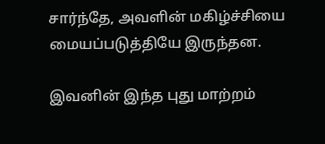சார்ந்தே, அவளின் மகிழ்ச்சியை மையப்படுத்தியே இருந்தன.

இவனின் இந்த புது மாற்றம்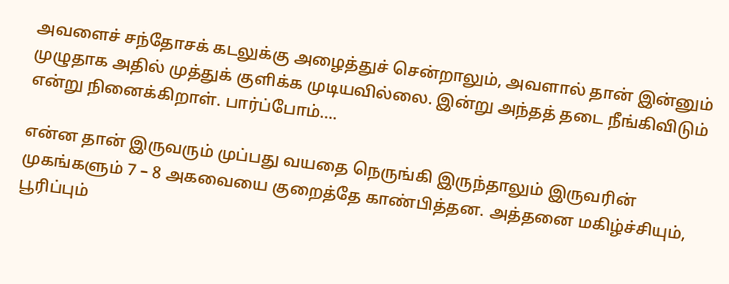அவளைச் சந்தோசக் கடலுக்கு அழைத்துச் சென்றாலும், அவளால் தான் இன்னும் முழுதாக அதில் முத்துக் குளிக்க முடியவில்லை. இன்று அந்தத் தடை நீங்கிவிடும் என்று நினைக்கிறாள். பார்ப்போம்….

என்ன தான் இருவரும் முப்பது வயதை நெருங்கி இருந்தாலும் இருவரின் முகங்களும் 7 – 8 அகவையை குறைத்தே காண்பித்தன. அத்தனை மகிழ்ச்சியும், பூரிப்பும்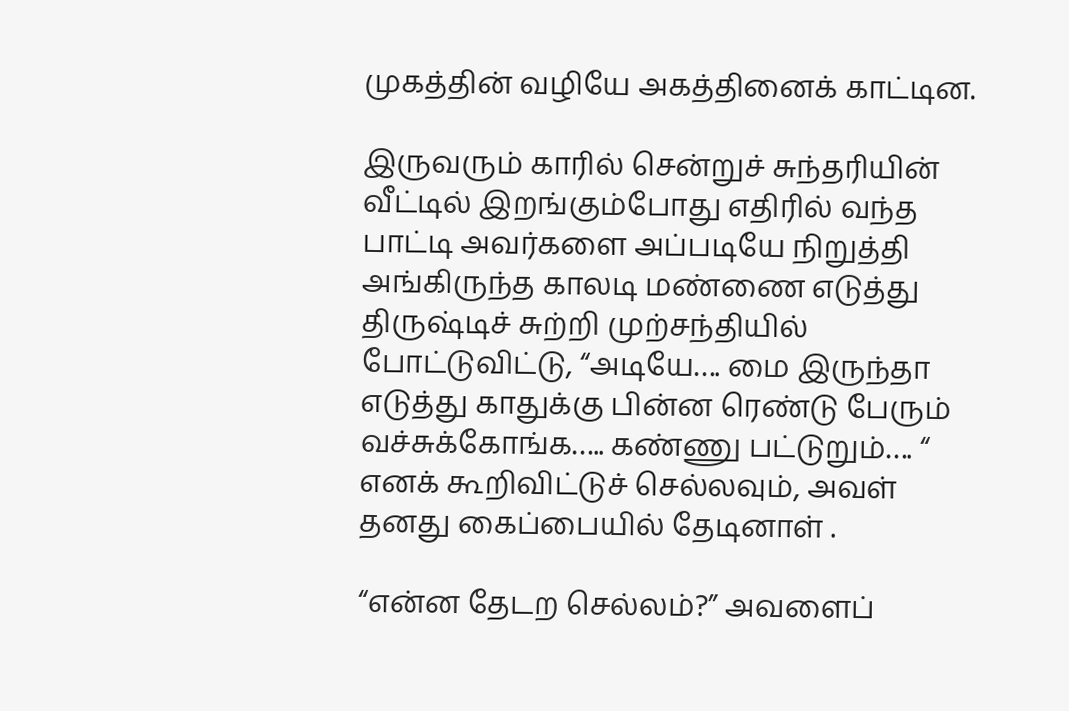முகத்தின் வழியே அகத்தினைக் காட்டின.

இருவரும் காரில் சென்றுச் சுந்தரியின் வீட்டில் இறங்கும்போது எதிரில் வந்த பாட்டி அவர்களை அப்படியே நிறுத்தி அங்கிருந்த காலடி மண்ணை எடுத்து திருஷ்டிச் சுற்றி முற்சந்தியில் போட்டுவிட்டு, “அடியே…. மை இருந்தா எடுத்து காதுக்கு பின்ன ரெண்டு பேரும் வச்சுக்கோங்க….. கண்ணு பட்டுறும்…. “ எனக் கூறிவிட்டுச் செல்லவும், அவள் தனது கைப்பையில் தேடினாள் .

“என்ன தேடற செல்லம்?” அவளைப்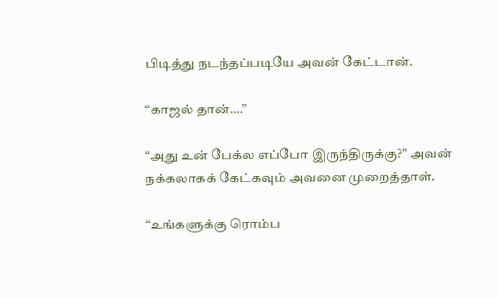பிடித்து நடந்தப்படியே அவன் கேட்டான்.

“காஜல் தான்….”

“அது உன் பேக்ல எப்போ இருந்திருக்கு?” அவன் நக்கலாகக் கேட்கவும் அவனை முறைத்தாள்.

“உங்களுக்கு ரொம்ப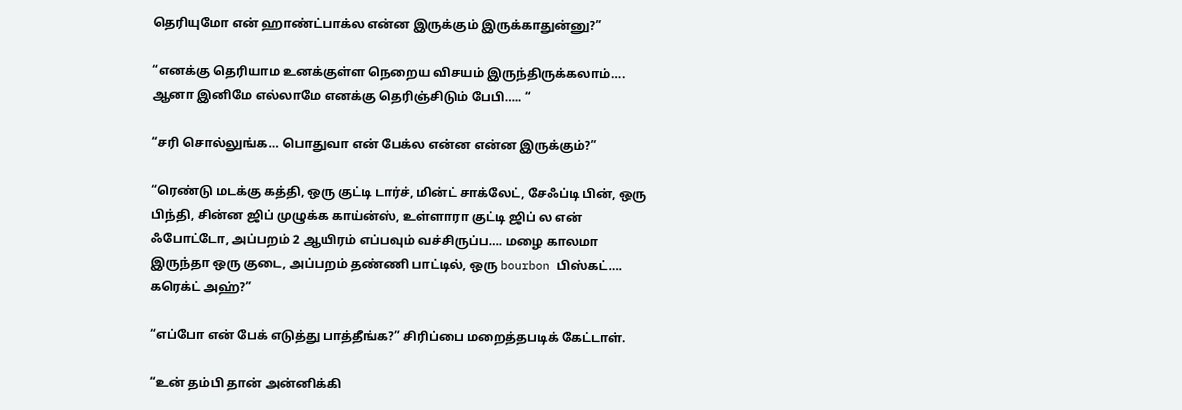தெரியுமோ என் ஹாண்ட்பாக்ல என்ன இருக்கும் இருக்காதுன்னு?”

“எனக்கு தெரியாம உனக்குள்ள நெறைய விசயம் இருந்திருக்கலாம்…. ஆனா இனிமே எல்லாமே எனக்கு தெரிஞ்சிடும் பேபி….. “

“சரி சொல்லுங்க… பொதுவா என் பேக்ல என்ன என்ன இருக்கும்?”

“ரெண்டு மடக்கு கத்தி, ஒரு குட்டி டார்ச், மின்ட் சாக்லேட், சேஃப்டி பின், ஒரு பிந்தி, சின்ன ஜிப் முழுக்க காய்ன்ஸ், உள்ளாரா குட்டி ஜிப் ல என் ஃபோட்டோ, அப்பறம் 2 ஆயிரம் எப்பவும் வச்சிருப்ப…. மழை காலமா இருந்தா ஒரு குடை, அப்பறம் தண்ணி பாட்டில், ஒரு bourbon பிஸ்கட்…. கரெக்ட் அஹ்?”

“எப்போ என் பேக் எடுத்து பாத்தீங்க?” சிரிப்பை மறைத்தபடிக் கேட்டாள்.

“உன் தம்பி தான் அன்னிக்கி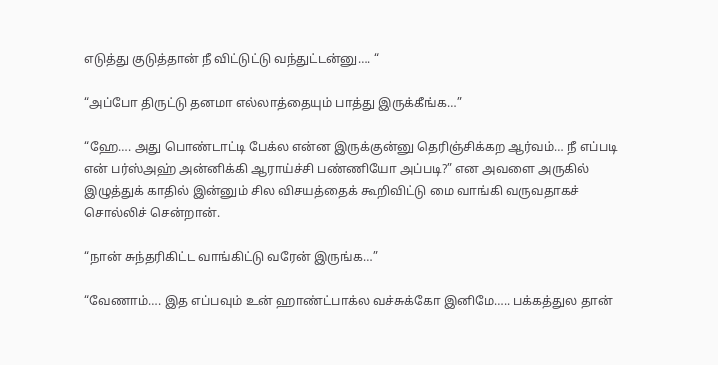எடுத்து குடுத்தான் நீ விட்டுட்டு வந்துட்டன்னு…. “

“அப்போ திருட்டு தனமா எல்லாத்தையும் பாத்து இருக்கீங்க…”

“ஹே…. அது பொண்டாட்டி பேக்ல என்ன இருக்குன்னு தெரிஞ்சிக்கற ஆர்வம்… நீ எப்படி என் பர்ஸ்அஹ் அன்னிக்கி ஆராய்ச்சி பண்ணியோ அப்படி?” என அவளை அருகில் இழுத்துக் காதில் இன்னும் சில விசயத்தைக் கூறிவிட்டு மை வாங்கி வருவதாகச் சொல்லிச் சென்றான்.

“நான் சுந்தரிகிட்ட வாங்கிட்டு வரேன் இருங்க…”

“வேணாம்…. இத எப்பவும் உன் ஹாண்ட்பாக்ல வச்சுக்கோ இனிமே….. பக்கத்துல தான்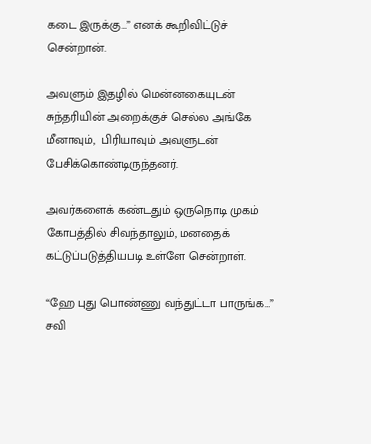கடை இருக்கு…” எனக் கூறிவிட்டுச் சென்றான்.

அவளும் இதழில் மென்னகையுடன் சுந்தரியின் அறைக்குச் செல்ல அங்கே மீனாவும்,  பிரியாவும் அவளுடன் பேசிக்கொண்டிருந்தனர்.

அவர்களைக் கண்டதும் ஒருநொடி முகம் கோபத்தில் சிவந்தாலும், மனதைக் கட்டுப்படுத்தியபடி உள்ளே சென்றாள்.

“ஹே புது பொண்ணு வந்துட்டா பாருங்க…” சவி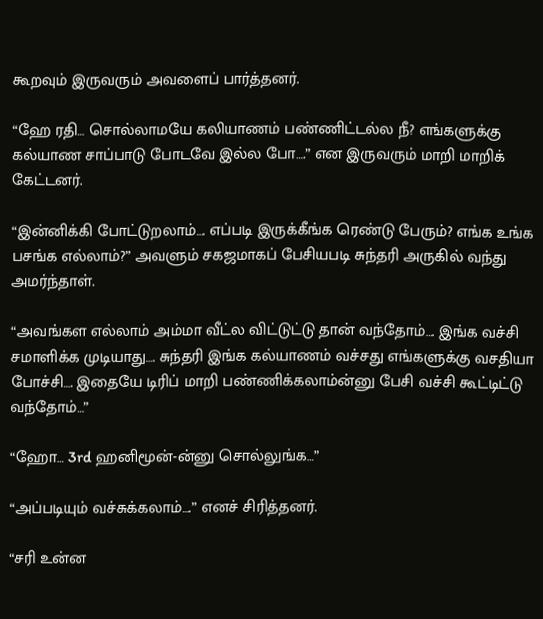கூறவும் இருவரும் அவளைப் பார்த்தனர்.

“ஹே ரதி… சொல்லாமயே கலியாணம் பண்ணிட்டல்ல நீ? எங்களுக்கு கல்யாண சாப்பாடு போடவே இல்ல போ….” என இருவரும் மாறி மாறிக் கேட்டனர்.

“இன்னிக்கி போட்டுறலாம்…. எப்படி இருக்கீங்க ரெண்டு பேரும்? எங்க உங்க பசங்க எல்லாம்?” அவளும் சகஜமாகப் பேசியபடி சுந்தரி அருகில் வந்து அமர்ந்தாள்.

“அவங்கள எல்லாம் அம்மா வீட்ல விட்டுட்டு தான் வந்தோம்…. இங்க வச்சி சமாளிக்க முடியாது…. சுந்தரி இங்க கல்யாணம் வச்சது எங்களுக்கு வசதியா போச்சி…. இதையே டிரிப் மாறி பண்ணிக்கலாம்ன்னு பேசி வச்சி கூட்டிட்டு வந்தோம்…”

“ஹோ… 3rd ஹனிமூன்-ன்னு சொல்லுங்க…”

“அப்படியும் வச்சுக்கலாம்….” எனச் சிரித்தனர்.

“சரி உன்ன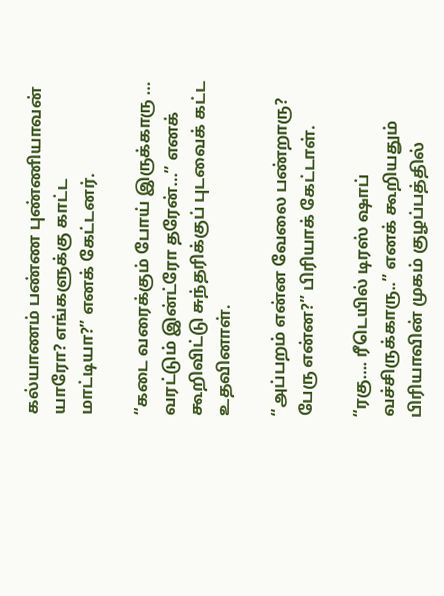கல்யாணம் பண்ண புண்ணியாவன் யாரோ? எங்களுக்கு காட்ட மாட்டியா?” எனக் கேட்டனர்.

“கடை வரைக்கும் போய் இருக்காரு … வரட்டும் இன்ட்ரோ தரேன்…” எனக் கூறிவிட்டு சுந்தரிக்குப் புடவைக் கட்ட உதவினாள்.

“அப்பறம் என்ன வேலை பண்றாரு? பேரு என்ன?” பிரியாக் கேட்டாள்.

“ரகு…. ரீடெயில் டிரஸ் ஷாப் வச்சிருக்காரு..” எனக் கூறியதும் பிரியாவின் முகம் குழப்பத்தில்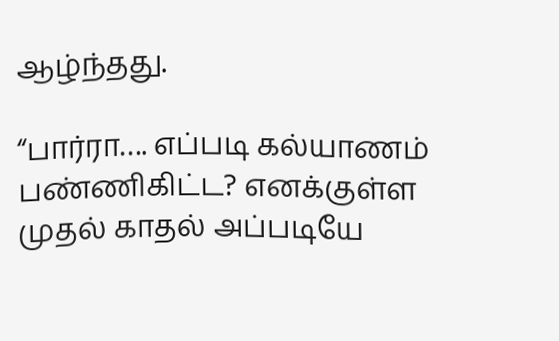ஆழ்ந்தது.

“பார்ரா…. எப்படி கல்யாணம் பண்ணிகிட்ட? எனக்குள்ள முதல் காதல் அப்படியே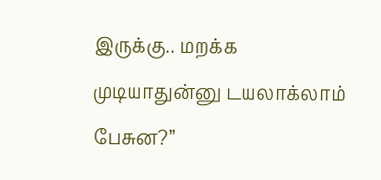இருக்கு.. மறக்க முடியாதுன்னு டயலாக்லாம் பேசுன?”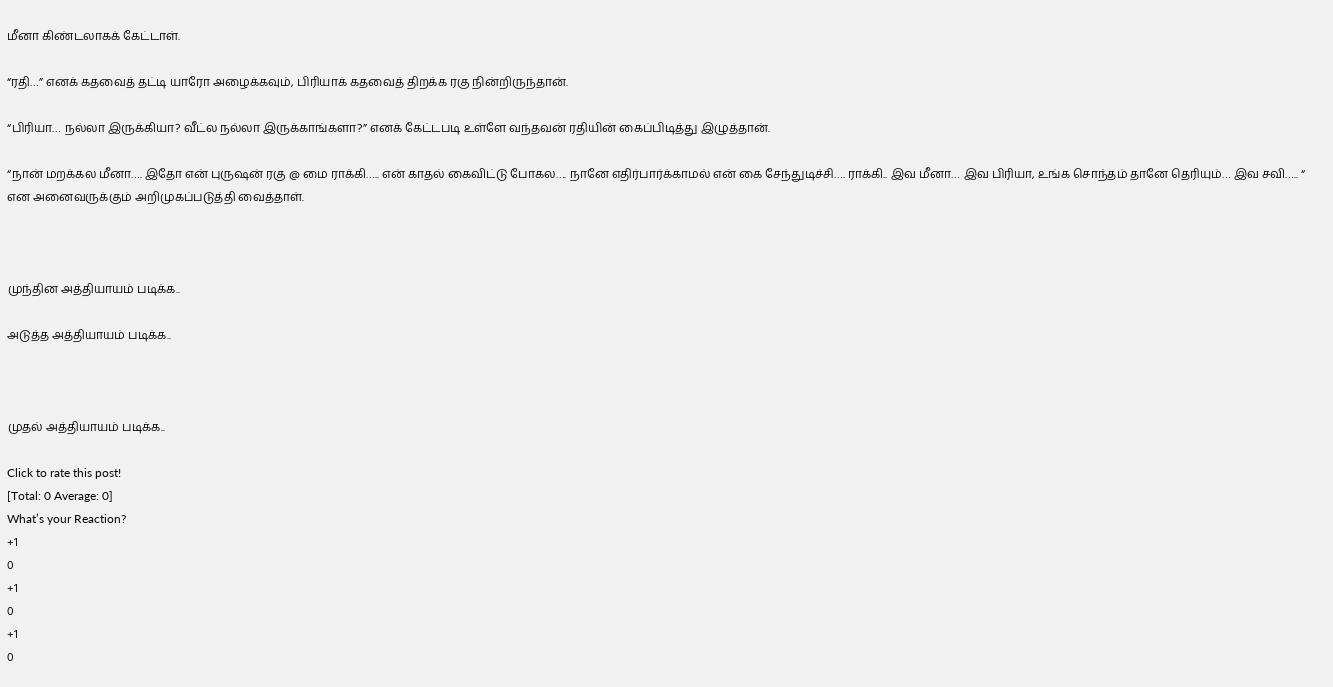மீனா கிண்டலாகக் கேட்டாள்.

“ரதி…” எனக் கதவைத் தட்டி யாரோ அழைக்கவும், பிரியாக் கதவைத் திறக்க ரகு நின்றிருந்தான்.

“பிரியா… நல்லா இருக்கியா? வீட்ல நல்லா இருக்காங்களா?” எனக் கேட்டபடி உள்ளே வந்தவன் ரதியின் கைப்பிடித்து இழுத்தான்.

“நான் மறக்கல மீனா…. இதோ என் புருஷன் ரகு @ மை ராக்கி….. என் காதல் கைவிட்டு போகல…. நானே எதிர்பார்க்காமல் என் கை சேந்துடிச்சி…. ராக்கி.. இவ மீனா… இவ பிரியா, உங்க சொந்தம் தானே தெரியும்… இவ சவி….. “ என அனைவருக்கும் அறிமுகப்படுத்தி வைத்தாள்.



முந்தின அத்தியாயம் படிக்க..

அடுத்த அத்தியாயம் படிக்க..



முதல் அத்தியாயம் படிக்க..

Click to rate this post!
[Total: 0 Average: 0]
What’s your Reaction?
+1
0
+1
0
+1
0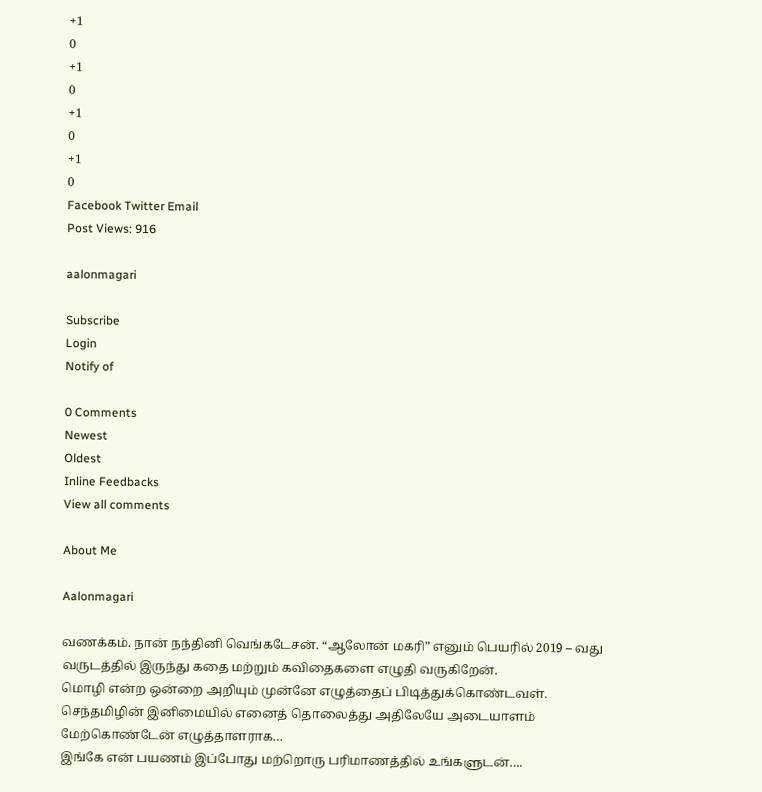+1
0
+1
0
+1
0
+1
0
Facebook Twitter Email
Post Views: 916

aalonmagari

Subscribe
Login
Notify of

0 Comments
Newest
Oldest
Inline Feedbacks
View all comments

About Me

Aalonmagari

வணக்கம். நான் நந்தினி வெங்கடேசன். “ஆலோன் மகரி” எனும் பெயரில் 2019 – வது வருடத்தில் இருந்து கதை மற்றும் கவிதைகளை எழுதி வருகிறேன்.
மொழி என்ற ஒன்றை அறியும் முன்னே எழுத்தைப் பிடித்துக்கொண்டவள். செந்தமிழின் இனிமையில் எனைத் தொலைத்து அதிலேயே அடையாளம் மேற்கொண்டேன் எழுத்தாளராக…
இங்கே என் பயணம் இப்போது மற்றொரு பரிமாணத்தில் உங்களுடன்….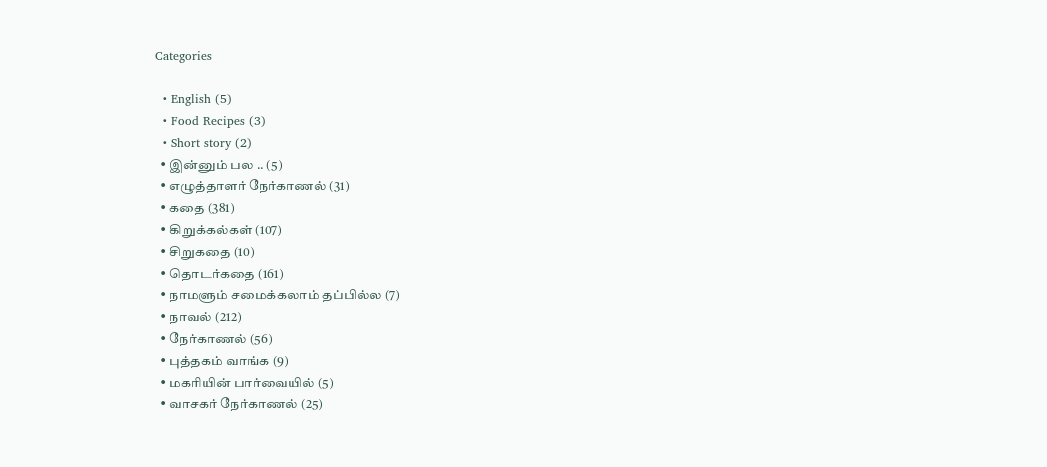Categories

  • English (5)
  • Food Recipes (3)
  • Short story (2)
  • இன்னும் பல .. (5)
  • எழுத்தாளர் நேர்காணல் (31)
  • கதை (381)
  • கிறுக்கல்கள் (107)
  • சிறுகதை (10)
  • தொடர்கதை (161)
  • நாமளும் சமைக்கலாம் தப்பில்ல (7)
  • நாவல் (212)
  • நேர்காணல் (56)
  • புத்தகம் வாங்க (9)
  • மகரியின் பார்வையில் (5)
  • வாசகர் நேர்காணல் (25)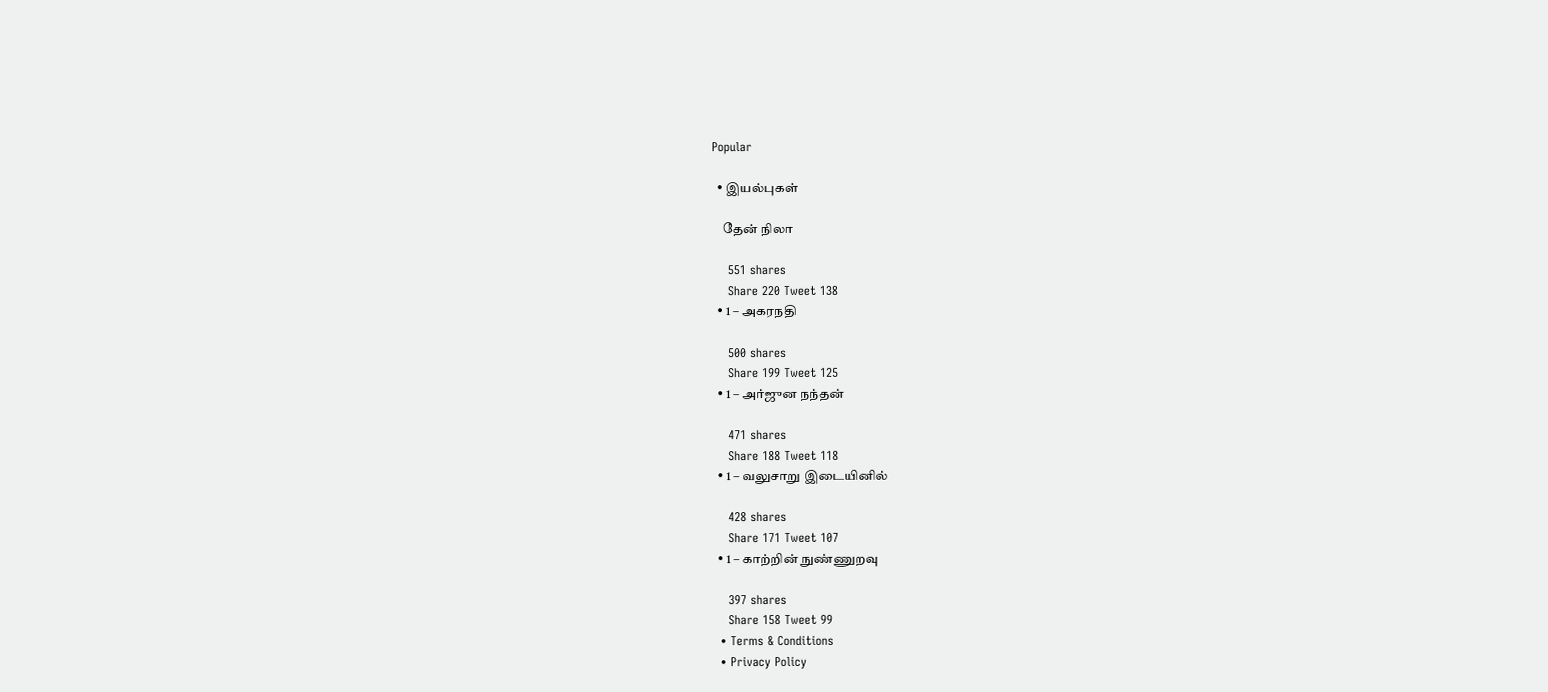Popular

  • இயல்புகள்

    தேன் நிலா

    551 shares
    Share 220 Tweet 138
  • 1 – அகரநதி

    500 shares
    Share 199 Tweet 125
  • 1 – அர்ஜுன நந்தன்

    471 shares
    Share 188 Tweet 118
  • 1 – வலுசாறு இடையினில்

    428 shares
    Share 171 Tweet 107
  • 1 – காற்றின் நுண்ணுறவு

    397 shares
    Share 158 Tweet 99
  • Terms & Conditions
  • Privacy Policy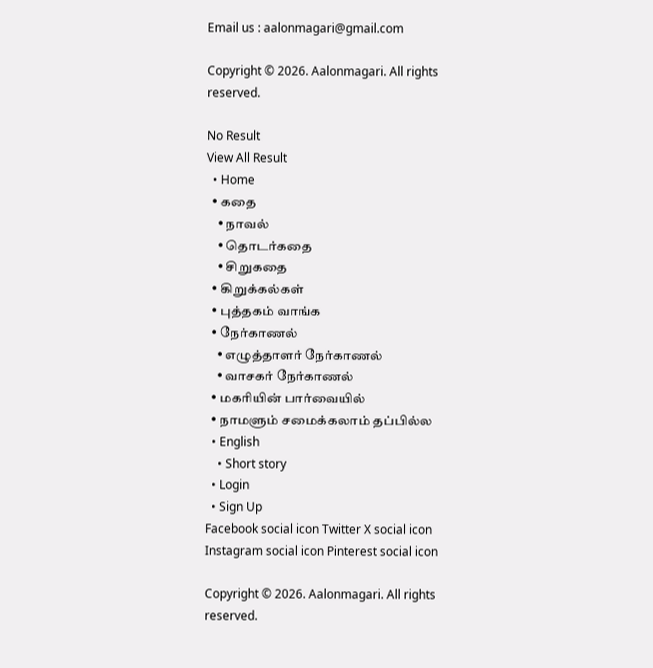Email us : aalonmagari@gmail.com

Copyright © 2026. Aalonmagari. All rights reserved.

No Result
View All Result
  • Home
  • கதை
    • நாவல்
    • தொடர்கதை
    • சிறுகதை
  • கிறுக்கல்கள்
  • புத்தகம் வாங்க
  • நேர்காணல்
    • எழுத்தாளர் நேர்காணல்
    • வாசகர் நேர்காணல்
  • மகரியின் பார்வையில்
  • நாமளும் சமைக்கலாம் தப்பில்ல
  • English
    • Short story
  • Login
  • Sign Up
Facebook social icon Twitter X social icon Instagram social icon Pinterest social icon

Copyright © 2026. Aalonmagari. All rights reserved.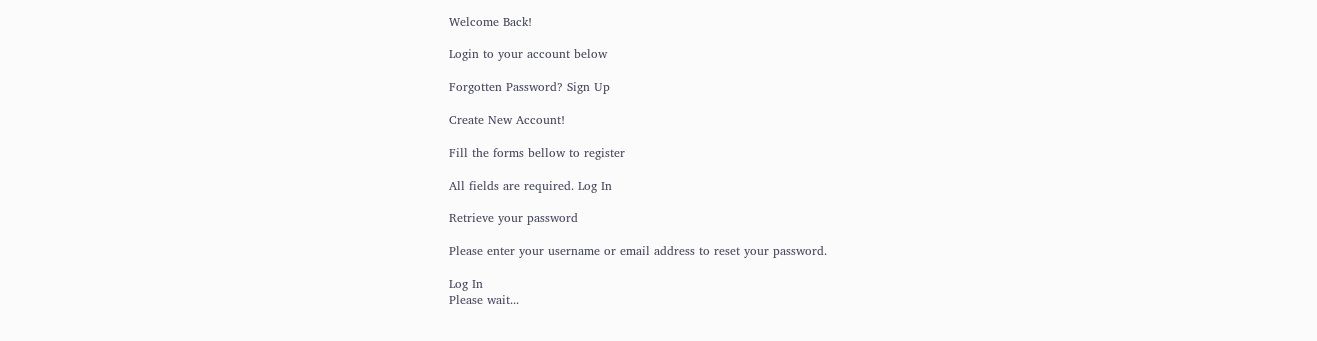Welcome Back!

Login to your account below

Forgotten Password? Sign Up

Create New Account!

Fill the forms bellow to register

All fields are required. Log In

Retrieve your password

Please enter your username or email address to reset your password.

Log In
Please wait...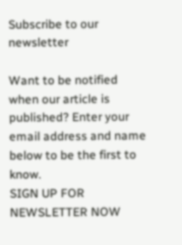Subscribe to our newsletter

Want to be notified when our article is published? Enter your email address and name below to be the first to know.
SIGN UP FOR NEWSLETTER NOW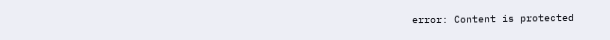error: Content is protected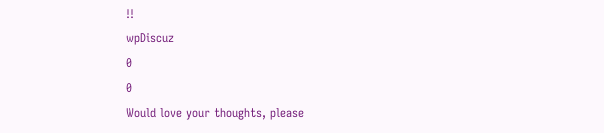!!
wpDiscuz
0
0
Would love your thoughts, please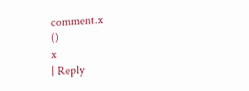comment.x
()
x
| Reply